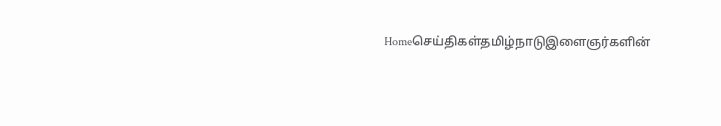Homeசெய்திகள்தமிழ்நாடுஇளைஞர்களின்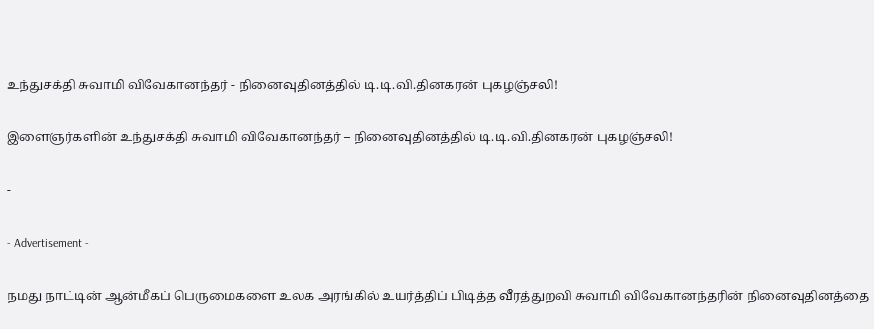உந்துசக்தி சுவாமி விவேகானந்தர் - நினைவுதினத்தில் டி.டி.வி.தினகரன் புகழஞ்சலி!

இளைஞர்களின் உந்துசக்தி சுவாமி விவேகானந்தர் – நினைவுதினத்தில் டி.டி.வி.தினகரன் புகழஞ்சலி!

-

- Advertisement -

நமது நாட்டின் ஆன்மீகப் பெருமைகளை உலக அரங்கில் உயர்த்திப் பிடித்த வீரத்துறவி சுவாமி விவேகானந்தரின் நினைவுதினத்தை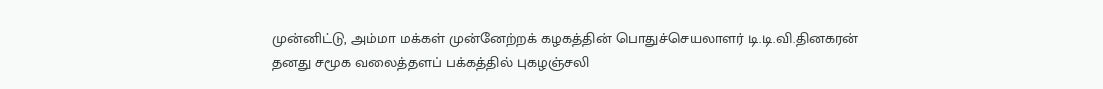முன்னிட்டு, அம்மா மக்கள் முன்னேற்றக் கழகத்தின் பொதுச்செயலாளர் டி.டி.வி.தினகரன் தனது சமூக வலைத்தளப் பக்கத்தில் புகழஞ்சலி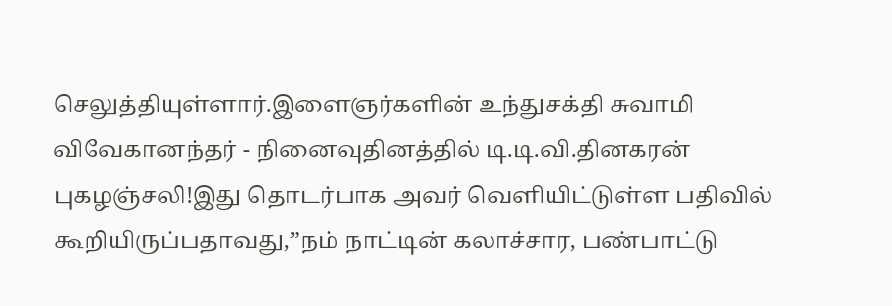செலுத்தியுள்ளார்.இளைஞர்களின் உந்துசக்தி சுவாமி விவேகானந்தர் - நினைவுதினத்தில் டி.டி.வி.தினகரன் புகழஞ்சலி!இது தொடர்பாக அவர் வெளியிட்டுள்ள பதிவில் கூறியிருப்பதாவது,”நம் நாட்டின் கலாச்சார, பண்பாட்டு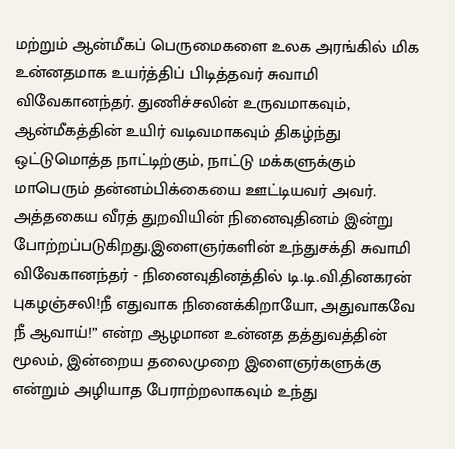மற்றும் ஆன்மீகப் பெருமைகளை உலக அரங்கில் மிக உன்னதமாக உயர்த்திப் பிடித்தவர் சுவாமி விவேகானந்தர். துணிச்சலின் உருவமாகவும், ஆன்மீகத்தின் உயிர் வடிவமாகவும் திகழ்ந்து ஒட்டுமொத்த நாட்டிற்கும், நாட்டு மக்களுக்கும் மாபெரும் தன்னம்பிக்கையை ஊட்டியவர் அவர். அத்தகைய வீரத் துறவியின் நினைவுதினம் இன்று போற்றப்படுகிறது.இளைஞர்களின் உந்துசக்தி சுவாமி விவேகானந்தர் - நினைவுதினத்தில் டி.டி.வி.தினகரன் புகழஞ்சலி!நீ எதுவாக நினைக்கிறாயோ, அதுவாகவே நீ ஆவாய்!” என்ற ஆழமான உன்னத தத்துவத்தின் மூலம், இன்றைய தலைமுறை இளைஞர்களுக்கு என்றும் அழியாத பேராற்றலாகவும் உந்து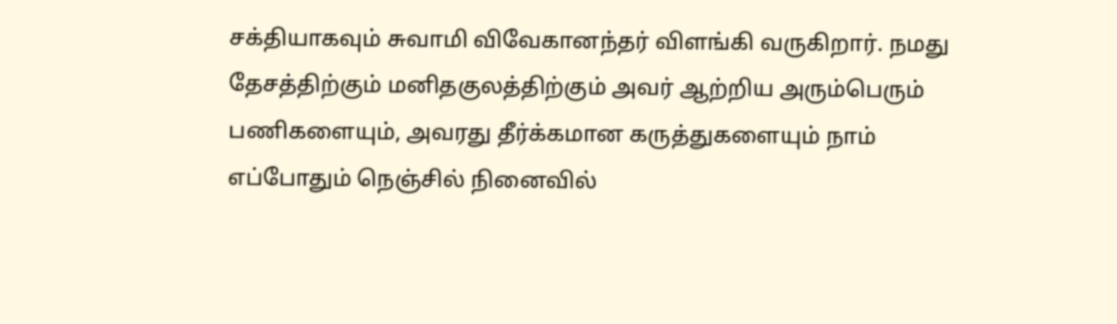சக்தியாகவும் சுவாமி விவேகானந்தர் விளங்கி வருகிறார். நமது தேசத்திற்கும் மனிதகுலத்திற்கும் அவர் ஆற்றிய அரும்பெரும் பணிகளையும், அவரது தீர்க்கமான கருத்துகளையும் நாம் எப்போதும் நெஞ்சில் நினைவில்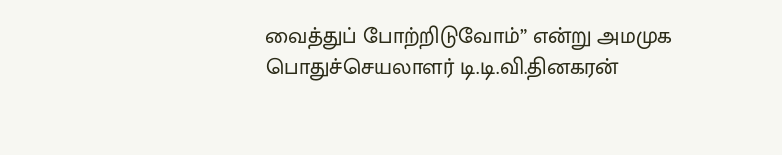வைத்துப் போற்றிடுவோம்” என்று அமமுக பொதுச்செயலாளர் டி.டி.வி.தினகரன்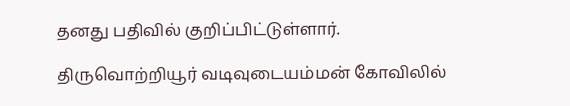தனது பதிவில் குறிப்பிட்டுள்ளார்.

திருவொற்றியூர் வடிவுடையம்மன் கோவிலில்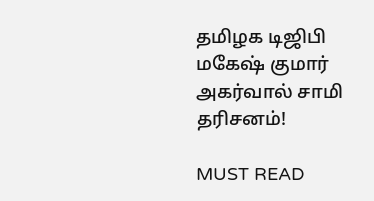தமிழக டிஜிபி மகேஷ் குமார் அகர்வால் சாமி தரிசனம்!

MUST READ